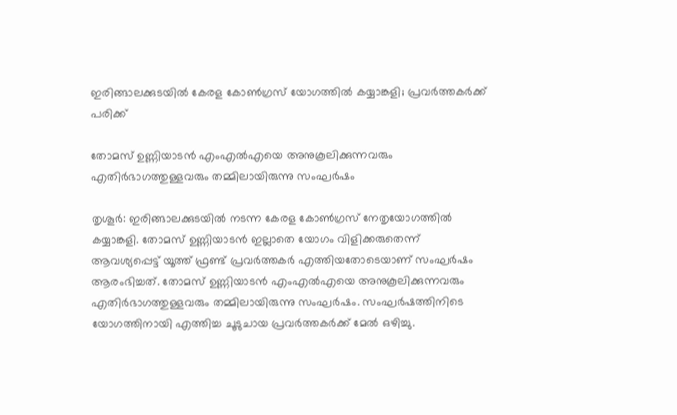ഇരിങ്ങാലക്കുടയില്‍ കേരള കോണ്‍ഗ്രസ് യോഗത്തില്‍ കയ്യാങ്കളി; പ്രവര്‍ത്തകര്‍ക്ക് പരിക്ക്

തോമസ് ഉണ്ണിയാടന്‍ എംഎല്‍എയെ അനുകൂലിക്കുന്നവരും എതിര്‍ഭാഗത്തുള്ളവരും തമ്മിലായിരുന്നു സംഘര്‍ഷം

തൃശൂര്‍: ഇരിങ്ങാലക്കുടയില്‍ നടന്ന കേരള കോണ്‍ഗ്രസ് നേതൃയോഗത്തില്‍ കയ്യാങ്കളി. തോമസ് ഉണ്ണിയാടന്‍ ഇല്ലാതെ യോഗം വിളിക്കരുതെന്ന് ആവശ്യപ്പെട്ട് യൂത്ത് ഫ്രണ്ട് പ്രവര്‍ത്തകര്‍ എത്തിയതോടെയാണ് സംഘര്‍ഷം ആരംഭിച്ചത്. തോമസ് ഉണ്ണിയാടന്‍ എംഎല്‍എയെ അനുകൂലിക്കുന്നവരും എതിര്‍ഭാഗത്തുള്ളവരും തമ്മിലായിരുന്നു സംഘര്‍ഷം. സംഘര്‍ഷത്തിനിടെ യോഗത്തിനായി എത്തിച്ച ചൂടുചായ പ്രവർത്തകർക്ക് മേൽ ഒഴിച്ചു.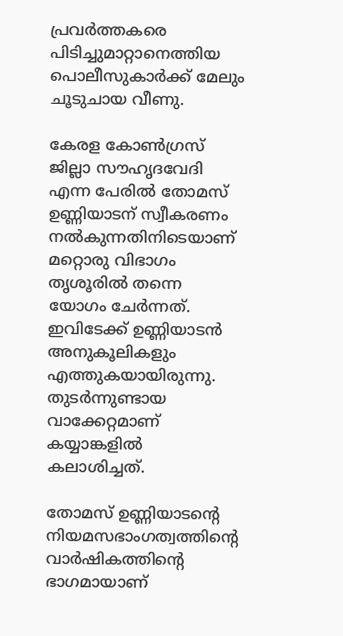പ്രവര്‍ത്തകരെ പിടിച്ചുമാറ്റാനെത്തിയ പൊലീസുകാര്‍ക്ക് മേലും ചൂടുചായ വീണു.

കേരള കോണ്‍ഗ്രസ് ജില്ലാ സൗഹൃദവേദി എന്ന പേരില്‍ തോമസ് ഉണ്ണിയാടന് സ്വീകരണം നല്‍കുന്നതിനിടെയാണ് മറ്റൊരു വിഭാഗം തൃശൂരില്‍ തന്നെ യോഗം ചേര്‍ന്നത്. ഇവിടേക്ക് ഉണ്ണിയാടന്‍ അനുകൂലികളും എത്തുകയായിരുന്നു. തുടര്‍ന്നുണ്ടായ വാക്കേറ്റമാണ് കയ്യാങ്കളില്‍ കലാശിച്ചത്.

തോമസ് ഉണ്ണിയാടന്റെ നിയമസഭാംഗത്വത്തിന്റെ വാര്‍ഷികത്തിന്റെ ഭാഗമായാണ്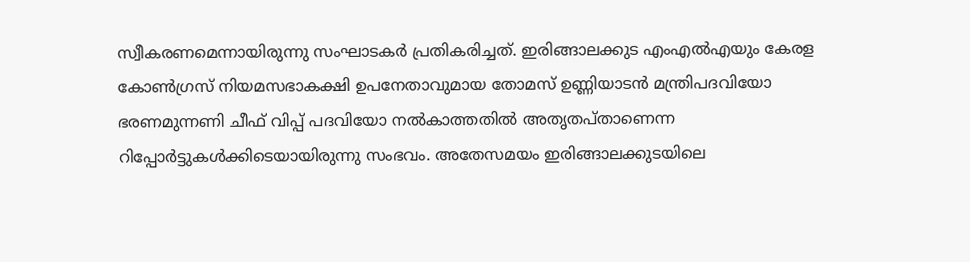സ്വീകരണമെന്നായിരുന്നു സംഘാടകര്‍ പ്രതികരിച്ചത്. ഇരിങ്ങാലക്കുട എംഎല്‍എയും കേരള കോണ്‍ഗ്രസ് നിയമസഭാകക്ഷി ഉപനേതാവുമായ തോമസ് ഉണ്ണിയാടന്‍ മന്ത്രിപദവിയോ ഭരണമുന്നണി ചീഫ് വിപ്പ് പദവിയോ നല്‍കാത്തതില്‍ അതൃതപ്താണെന്ന റിപ്പോര്‍ട്ടുകള്‍ക്കിടെയായിരുന്നു സംഭവം. അതേസമയം ഇരിങ്ങാലക്കുടയിലെ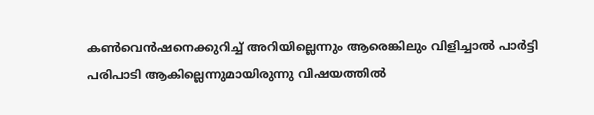കണ്‍വെന്‍ഷനെക്കുറിച്ച് അറിയില്ലെന്നും ആരെങ്കിലും വിളിച്ചാല്‍ പാര്‍ട്ടി പരിപാടി ആകില്ലെന്നുമായിരുന്നു വിഷയത്തില്‍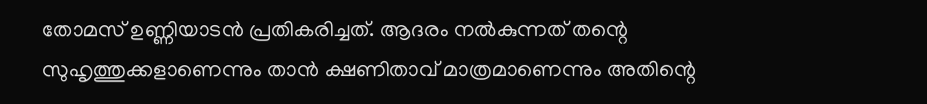തോമസ് ഉണ്ണിയാടന്‍ പ്രതികരിച്ചത്. ആദരം നല്‍കുന്നത് തന്റെ സുഹൃത്തുക്കളാണെന്നും താന്‍ ക്ഷണിതാവ് മാത്രമാണെന്നും അതിന്റെ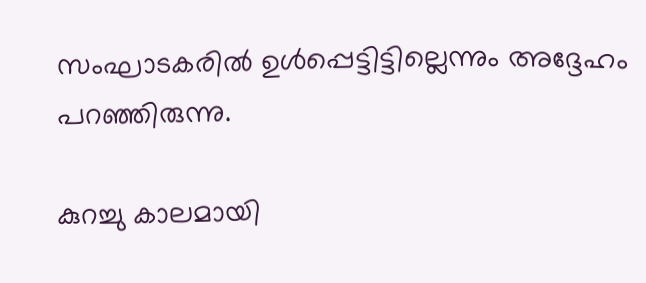സംഘാടകരില്‍ ഉള്‍പ്പെട്ടിട്ടില്ലെന്നും അദ്ദേഹം പറഞ്ഞിരുന്നു.

കുറച്ചു കാലമായി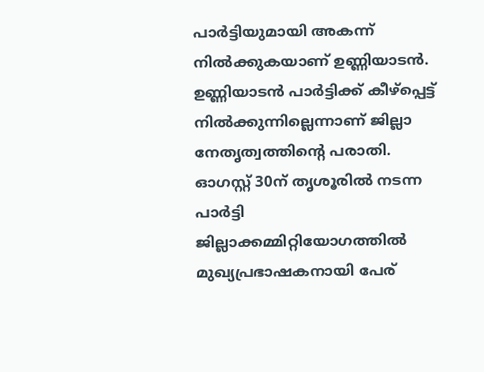പാര്‍ട്ടിയുമായി അകന്ന് നില്‍ക്കുകയാണ് ഉണ്ണിയാടന്‍. ഉണ്ണിയാടന്‍ പാര്‍ട്ടിക്ക് കീഴ്പ്പെട്ട് നില്‍ക്കുന്നില്ലെന്നാണ് ജില്ലാ നേതൃത്വത്തിന്റെ പരാതി. ഓഗസ്റ്റ് 30ന് തൃശൂരില്‍ നടന്ന പാര്‍ട്ടി ജില്ലാക്കമ്മിറ്റിയോഗത്തില്‍ മുഖ്യപ്രഭാഷകനായി പേര്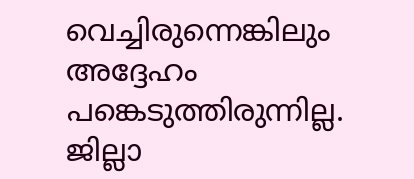വെച്ചിരുന്നെങ്കിലും അദ്ദേഹം പങ്കെടുത്തിരുന്നില്ല. ജില്ലാ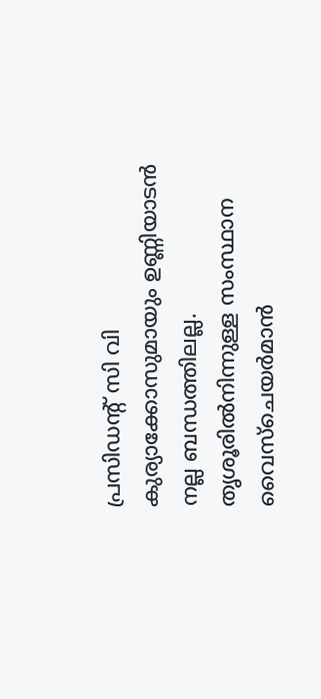പ്രസിഡന്റ് സി വി കുര്യാക്കോസുമായും ഉണ്ണിയാടന്‍ നല്ല ബന്ധത്തിലല്ല. തൃശൂരില്‍നിന്നുള്ള സംസ്ഥാന വൈസ്ചെയര്‍മാന്‍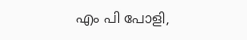എം പി പോളി,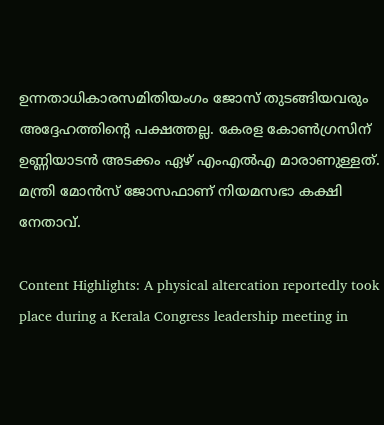ഉന്നതാധികാരസമിതിയംഗം ജോസ് തുടങ്ങിയവരും അദ്ദേഹത്തിന്റെ പക്ഷത്തല്ല. കേരള കോണ്‍ഗ്രസിന് ഉണ്ണിയാടന്‍ അടക്കം ഏഴ് എംഎല്‍എ മാരാണുള്ളത്. മന്ത്രി മോന്‍സ് ജോസഫാണ് നിയമസഭാ കക്ഷി നേതാവ്.

Content Highlights: A physical altercation reportedly took place during a Kerala Congress leadership meeting in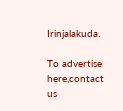Irinjalakuda.

To advertise here,contact us